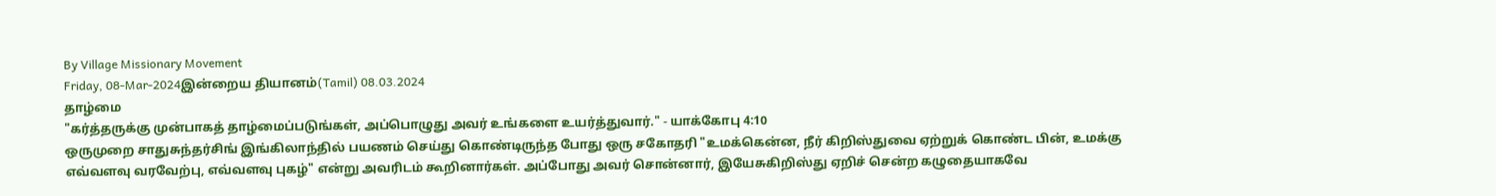By Village Missionary Movement
Friday, 08-Mar-2024இன்றைய தியானம்(Tamil) 08.03.2024
தாழ்மை
"கர்த்தருக்கு முன்பாகத் தாழ்மைப்படுங்கள், அப்பொழுது அவர் உங்களை உயர்த்துவார்." - யாக்கோபு 4:10
ஒருமுறை சாதுசுந்தர்சிங் இங்கிலாந்தில் பயணம் செய்து கொண்டிருந்த போது ஒரு சகோதரி "உமக்கென்ன, நீர் கிறிஸ்துவை ஏற்றுக் கொண்ட பின், உமக்கு எவ்வளவு வரவேற்பு, எவ்வளவு புகழ்" என்று அவரிடம் கூறினார்கள். அப்போது அவர் சொன்னார், இயேசுகிறிஸ்து ஏறிச் சென்ற கழுதையாகவே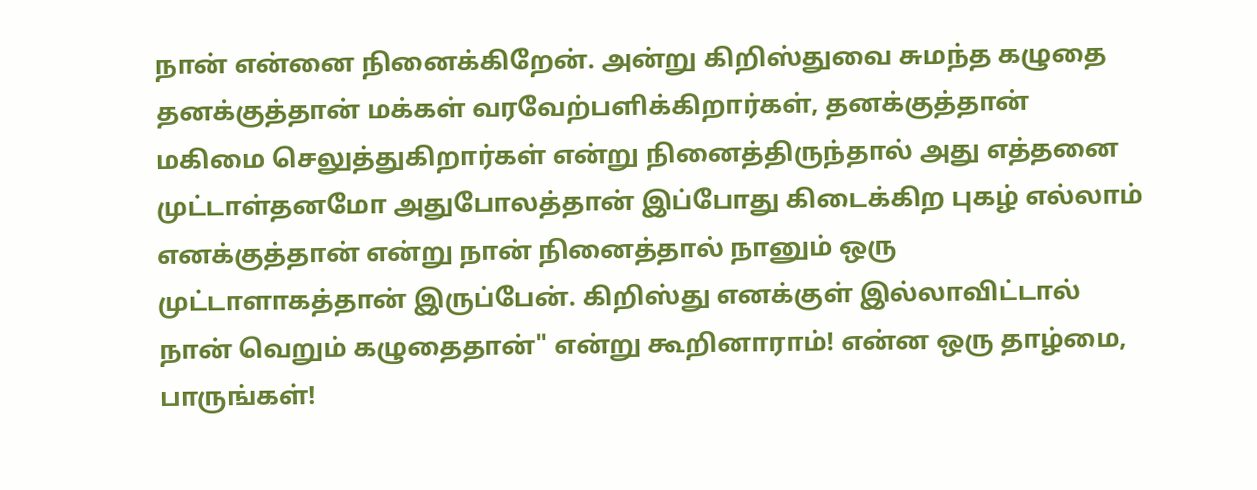நான் என்னை நினைக்கிறேன். அன்று கிறிஸ்துவை சுமந்த கழுதை தனக்குத்தான் மக்கள் வரவேற்பளிக்கிறார்கள், தனக்குத்தான் மகிமை செலுத்துகிறார்கள் என்று நினைத்திருந்தால் அது எத்தனை முட்டாள்தனமோ அதுபோலத்தான் இப்போது கிடைக்கிற புகழ் எல்லாம் எனக்குத்தான் என்று நான் நினைத்தால் நானும் ஒரு முட்டாளாகத்தான் இருப்பேன். கிறிஸ்து எனக்குள் இல்லாவிட்டால் நான் வெறும் கழுதைதான்" என்று கூறினாராம்! என்ன ஒரு தாழ்மை, பாருங்கள்!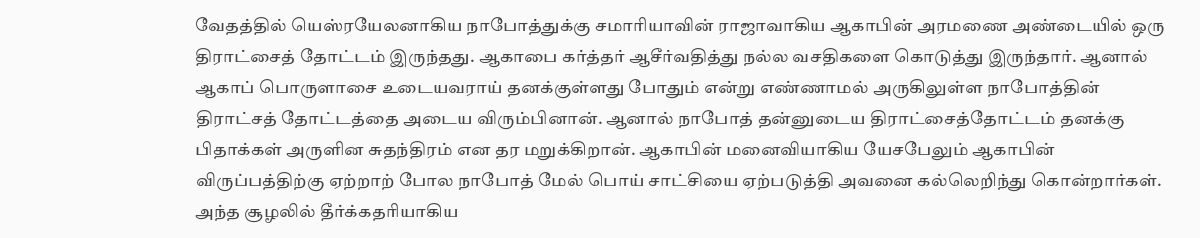வேதத்தில் யெஸ்ரயேலனாகிய நாபோத்துக்கு சமாரியாவின் ராஜாவாகிய ஆகாபின் அரமணை அண்டையில் ஒரு திராட்சைத் தோட்டம் இருந்தது. ஆகாபை கர்த்தர் ஆசீர்வதித்து நல்ல வசதிகளை கொடுத்து இருந்தார். ஆனால் ஆகாப் பொருளாசை உடையவராய் தனக்குள்ளது போதும் என்று எண்ணாமல் அருகிலுள்ள நாபோத்தின் திராட்சத் தோட்டத்தை அடைய விரும்பினான். ஆனால் நாபோத் தன்னுடைய திராட்சைத்தோட்டம் தனக்கு பிதாக்கள் அருளின சுதந்திரம் என தர மறுக்கிறான். ஆகாபின் மனைவியாகிய யேசபேலும் ஆகாபின் விருப்பத்திற்கு ஏற்றாற் போல நாபோத் மேல் பொய் சாட்சியை ஏற்படுத்தி அவனை கல்லெறிந்து கொன்றார்கள். அந்த சூழலில் தீர்க்கதரியாகிய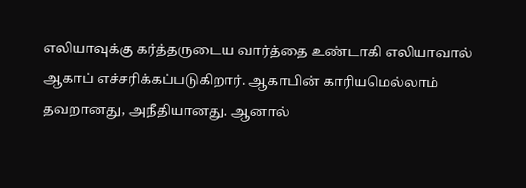எலியாவுக்கு கர்த்தருடைய வார்த்தை உண்டாகி எலியாவால் ஆகாப் எச்சரிக்கப்படுகிறார். ஆகாபின் காரியமெல்லாம் தவறானது, அநீதியானது. ஆனால்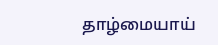தாழ்மையாய்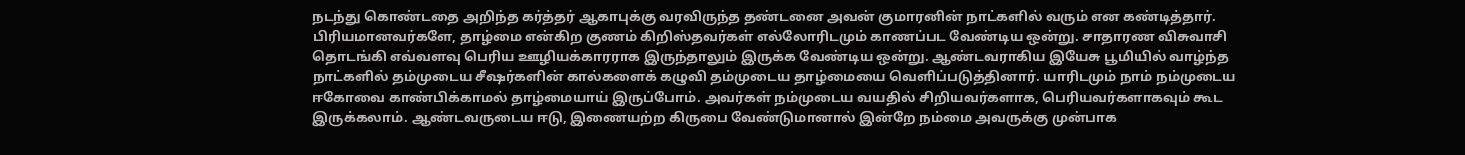நடந்து கொண்டதை அறிந்த கர்த்தர் ஆகாபுக்கு வரவிருந்த தண்டனை அவன் குமாரனின் நாட்களில் வரும் என கண்டித்தார்.
பிரியமானவர்களே, தாழ்மை என்கிற குணம் கிறிஸ்தவர்கள் எல்லோரிடமும் காணப்பட வேண்டிய ஒன்று. சாதாரண விசுவாசி தொடங்கி எவ்வளவு பெரிய ஊழியக்காரராக இருந்தாலும் இருக்க வேண்டிய ஒன்று. ஆண்டவராகிய இயேசு பூமியில் வாழ்ந்த நாட்களில் தம்முடைய சீஷர்களின் கால்களைக் கழுவி தம்முடைய தாழ்மையை வெளிப்படுத்தினார். யாரிடமும் நாம் நம்முடைய ஈகோவை காண்பிக்காமல் தாழ்மையாய் இருப்போம். அவர்கள் நம்முடைய வயதில் சிறியவர்களாக, பெரியவர்களாகவும் கூட இருக்கலாம். ஆண்டவருடைய ஈடு, இணையற்ற கிருபை வேண்டுமானால் இன்றே நம்மை அவருக்கு முன்பாக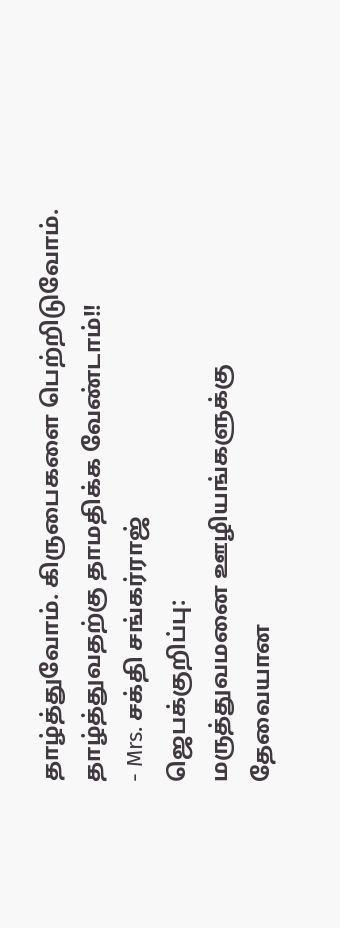தாழ்த்துவோம். கிருபைகளை பெற்றிடுவோம். தாழ்த்துவதற்கு தாமதிக்க வேண்டாம்!!
- Mrs. சக்தி சங்கர்ராஜ்
ஜெபக்குறிப்பு:
மருத்துவமனை ஊழியங்களுக்கு தேவையான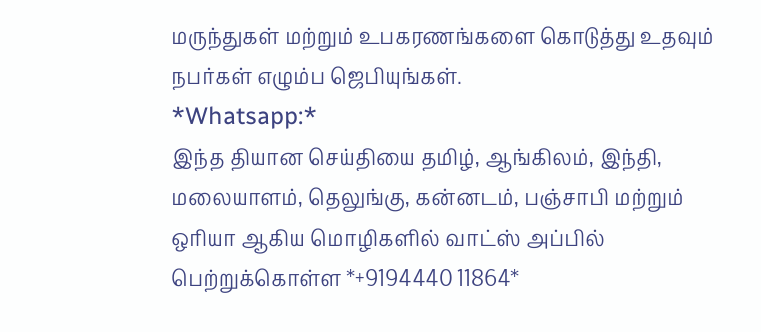மருந்துகள் மற்றும் உபகரணங்களை கொடுத்து உதவும் நபர்கள் எழும்ப ஜெபியுங்கள்.
*Whatsapp:*
இந்த தியான செய்தியை தமிழ், ஆங்கிலம், இந்தி, மலையாளம், தெலுங்கு, கன்னடம், பஞ்சாபி மற்றும் ஒரியா ஆகிய மொழிகளில் வாட்ஸ் அப்பில் பெற்றுக்கொள்ள *+9194440 11864*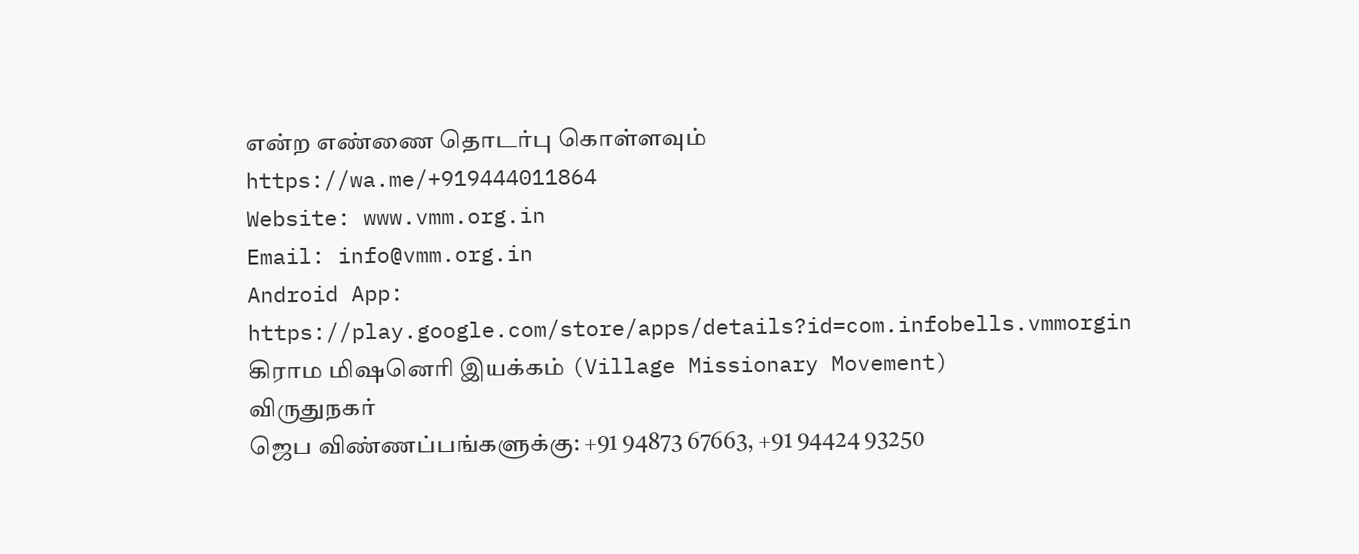என்ற எண்ணை தொடர்பு கொள்ளவும்
https://wa.me/+919444011864
Website: www.vmm.org.in
Email: info@vmm.org.in
Android App: https://play.google.com/store/apps/details?id=com.infobells.vmmorgin
கிராம மிஷனெரி இயக்கம் (Village Missionary Movement)
விருதுநகர்
ஜெப விண்ணப்பங்களுக்கு: +91 94873 67663, +91 94424 93250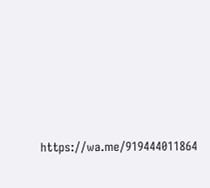https://wa.me/919444011864